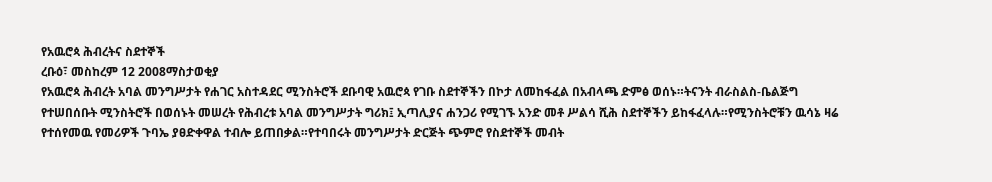የአዉሮጳ ሕብረትና ስደተኞች
ረቡዕ፣ መስከረም 12 2008ማስታወቂያ
የአዉሮጳ ሕብረት አባል መንግሥታት የሐገር አስተዳደር ሚንስትሮች ደቡባዊ አዉሮጳ የገቡ ስደተኞችን በኮታ ለመከፋፈል በአብላጫ ድምፅ ወሰኑ።ትናንት ብራስልስ-ቤልጅግ የተሠበሰቡት ሚንስትሮች በወሰኑት መሠረት የሕብረቱ አባል መንግሥታት ግሪክ፤ ኢጣሊያና ሐንጋሪ የሚገኙ አንድ መቶ ሥልሳ ሺሕ ስደተኞችን ይከፋፈላሉ።የሚንስትሮቹን ዉሳኔ ዛሬ የተሰየመዉ የመሪዎች ጉባኤ ያፀድቀዋል ተብሎ ይጠበቃል።የተባበሩት መንግሥታት ድርጅት ጭምሮ የስደተኞች መብት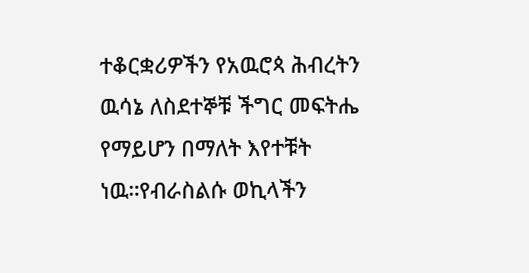ተቆርቋሪዎችን የአዉሮጳ ሕብረትን ዉሳኔ ለስደተኞቹ ችግር መፍትሔ የማይሆን በማለት እየተቹት ነዉ።የብራስልሱ ወኪላችን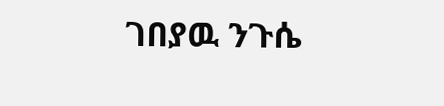ገበያዉ ንጉሴ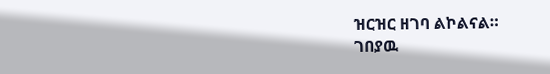ዝርዝር ዘገባ ልኮልናል።
ገበያዉ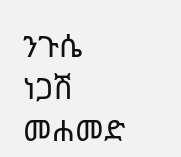ንጉሴ
ነጋሽ መሐመድ